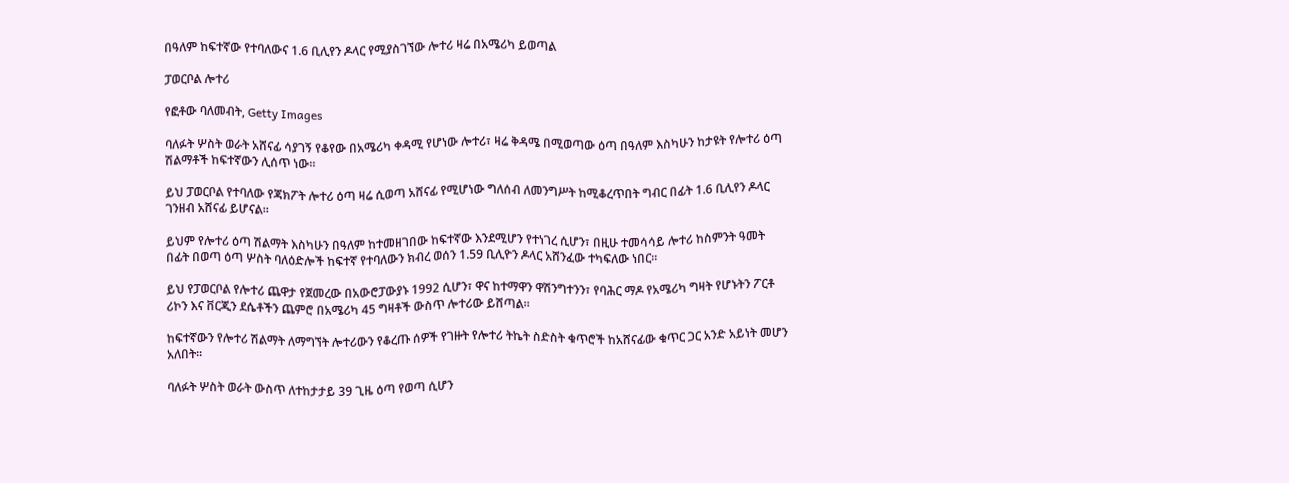በዓለም ከፍተኛው የተባለውና 1.6 ቢሊየን ዶላር የሚያስገኘው ሎተሪ ዛሬ በአሜሪካ ይወጣል

ፓወርቦል ሎተሪ

የፎቶው ባለመብት, Getty Images

ባለፉት ሦስት ወራት አሸናፊ ሳያገኝ የቆየው በአሜሪካ ቀዳሚ የሆነው ሎተሪ፣ ዛሬ ቅዳሜ በሚወጣው ዕጣ በዓለም እስካሁን ከታዩት የሎተሪ ዕጣ ሽልማቶች ከፍተኛውን ሊሰጥ ነው።

ይህ ፓወርቦል የተባለው የጃክፖት ሎተሪ ዕጣ ዛሬ ሲወጣ አሸናፊ የሚሆነው ግለሰብ ለመንግሥት ከሚቆረጥበት ግብር በፊት 1.6 ቢሊየን ዶላር ገንዘብ አሸናፊ ይሆናል።

ይህም የሎተሪ ዕጣ ሽልማት እስካሁን በዓለም ከተመዘገበው ከፍተኛው እንደሚሆን የተነገረ ሲሆን፣ በዚሁ ተመሳሳይ ሎተሪ ከስምንት ዓመት በፊት በወጣ ዕጣ ሦስት ባለዕድሎች ከፍተኛ የተባለውን ክብረ ወሰን 1.59 ቢሊዮን ዶላር አሸንፈው ተካፍለው ነበር።

ይህ የፓወርቦል የሎተሪ ጨዋታ የጀመረው በአውሮፓውያኑ 1992 ሲሆን፣ ዋና ከተማዋን ዋሽንግተንን፣ የባሕር ማዶ የአሜሪካ ግዛት የሆኑትን ፖርቶ ሪኮን እና ቨርጂን ደሴቶችን ጨምሮ በአሜሪካ 45 ግዛቶች ውስጥ ሎተሪው ይሸጣል።

ከፍተኛውን የሎተሪ ሽልማት ለማግኘት ሎተሪውን የቆረጡ ሰዎች የገዙት የሎተሪ ትኬት ስድስት ቁጥሮች ከአሸናፊው ቁጥር ጋር አንድ አይነት መሆን አለበት።

ባለፉት ሦስት ወራት ውስጥ ለተከታታይ 39 ጊዜ ዕጣ የወጣ ሲሆን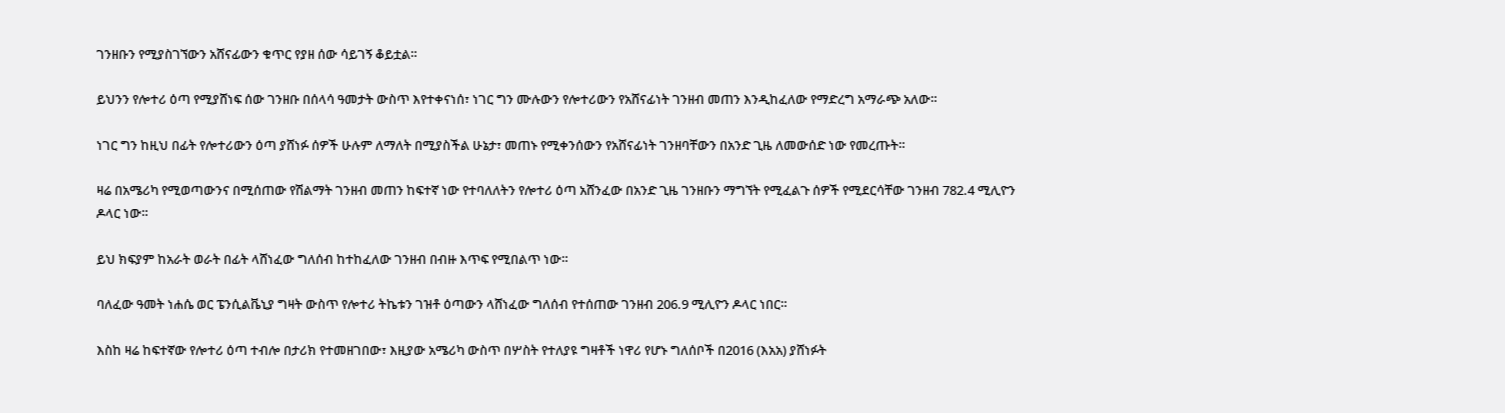ገንዘቡን የሚያስገኘውን አሸናፊውን ቁጥር የያዘ ሰው ሳይገኝ ቆይቷል።

ይህንን የሎተሪ ዕጣ የሚያሸነፍ ሰው ገንዘቡ በሰላሳ ዓመታት ውስጥ እየተቀናነሰ፣ ነገር ግን ሙሉውን የሎተሪውን የአሸናፊነት ገንዘብ መጠን እንዲከፈለው የማድረግ አማራጭ አለው።

ነገር ግን ከዚህ በፊት የሎተሪውን ዕጣ ያሸነፉ ሰዎች ሁሉም ለማለት በሚያስችል ሁኔታ፣ መጠኑ የሚቀንሰውን የአሸናፊነት ገንዘባቸውን በአንድ ጊዜ ለመውሰድ ነው የመረጡት።

ዛሬ በአሜሪካ የሚወጣውንና በሚሰጠው የሽልማት ገንዘብ መጠን ከፍተኛ ነው የተባለለትን የሎተሪ ዕጣ አሸንፈው በአንድ ጊዜ ገንዘቡን ማግኘት የሚፈልጉ ሰዎች የሚደርሳቸው ገንዘብ 782.4 ሚሊዮን ዶላር ነው።

ይህ ክፍያም ከአራት ወራት በፊት ላሸነፈው ግለሰብ ከተከፈለው ገንዘብ በብዙ እጥፍ የሚበልጥ ነው።

ባለፈው ዓመት ነሐሴ ወር ፔንሲልቬኒያ ግዛት ውስጥ የሎተሪ ትኬቱን ገዝቶ ዕጣውን ላሸነፈው ግለሰብ የተሰጠው ገንዘብ 206.9 ሚሊዮን ዶላር ነበር።

እስከ ዛሬ ከፍተኛው የሎተሪ ዕጣ ተብሎ በታሪክ የተመዘገበው፣ እዚያው አሜሪካ ውስጥ በሦስት የተለያዩ ግዛቶች ነዋሪ የሆኑ ግለሰቦች በ2016 (እአአ) ያሸነፉት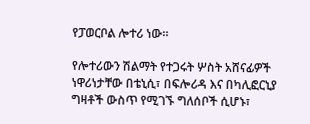የፓወርቦል ሎተሪ ነው።

የሎተሪውን ሽልማት የተጋሩት ሦስት አሸናፊዎች ነዋሪነታቸው በቴኒሲ፣ በፍሎሪዳ እና በካሊፎርኒያ ግዛቶች ውስጥ የሚገኙ ግለሰቦች ሲሆኑ፣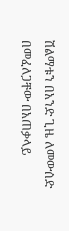ሽልማቱን በአንድ ጊዜ ለመውሰድ በመፈለጋቸው በአጠቃላይ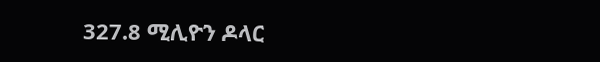327.8 ሚሊዮን ዶላር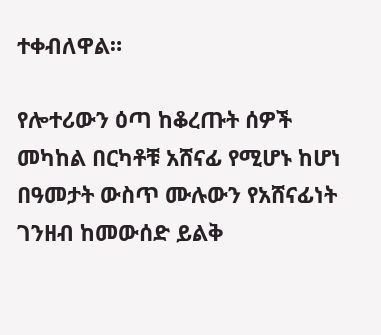ተቀብለዋል።

የሎተሪውን ዕጣ ከቆረጡት ሰዎች መካከል በርካቶቹ አሸናፊ የሚሆኑ ከሆነ በዓመታት ውስጥ ሙሉውን የአሸናፊነት ገንዘብ ከመውሰድ ይልቅ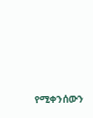የሚቀንሰውን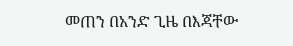መጠን በአንድ ጊዜ በእጃቸው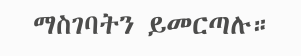ማስገባትን ይመርጣሉ።